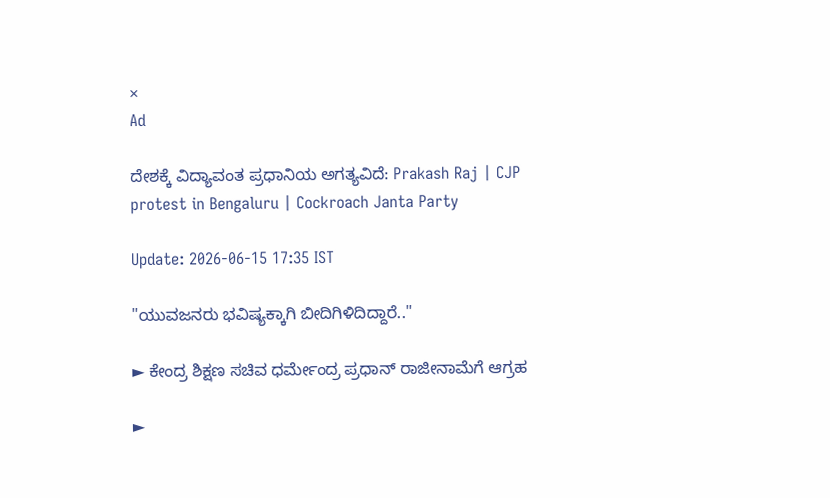×
Ad

ದೇಶಕ್ಕೆ ವಿದ್ಯಾವಂತ ಪ್ರಧಾನಿಯ ಅಗತ್ಯವಿದೆ: Prakash Raj | CJP protest in Bengaluru | Cockroach Janta Party

Update: 2026-06-15 17:35 IST

"ಯುವಜನರು ಭವಿಷ್ಯಕ್ಕಾಗಿ ಬೀದಿಗಿಳಿದಿದ್ದಾರೆ.."

► ಕೇಂದ್ರ ಶಿಕ್ಷಣ ಸಚಿವ ಧರ್ಮೇಂದ್ರ ಪ್ರಧಾನ್ ರಾಜೀನಾಮೆಗೆ ಆಗ್ರಹ

►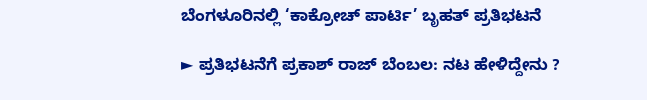ಬೆಂಗಳೂರಿನಲ್ಲಿ ‘ಕಾಕ್ರೋಚ್ ಪಾರ್ಟಿ’ ಬೃಹತ್ ಪ್ರತಿಭಟನೆ

► ಪ್ರತಿಭಟನೆಗೆ ಪ್ರಕಾಶ್ ರಾಜ್ ಬೆಂಬಲ: ನಟ ಹೇಳಿದ್ದೇನು ?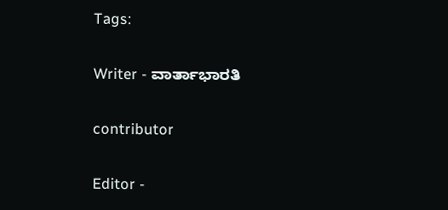Tags:

Writer - ವಾರ್ತಾಭಾರತಿ

contributor

Editor -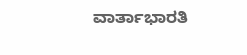ವಾರ್ತಾಭಾರತಿ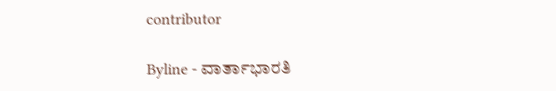contributor

Byline - ವಾರ್ತಾಭಾರತಿ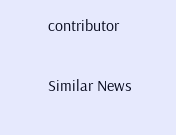contributor

Similar News